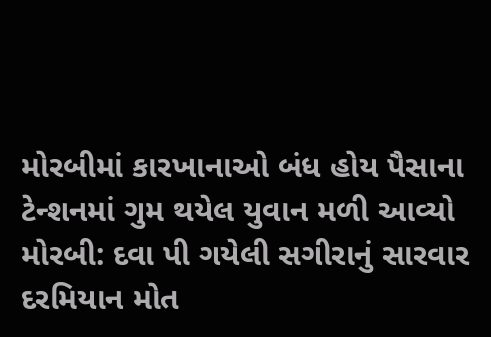મોરબીમાં કારખાનાઓ બંધ હોય પૈસાના ટેન્શનમાં ગુમ થયેલ યુવાન મળી આવ્યો મોરબી: દવા પી ગયેલી સગીરાનું સારવાર દરમિયાન મોત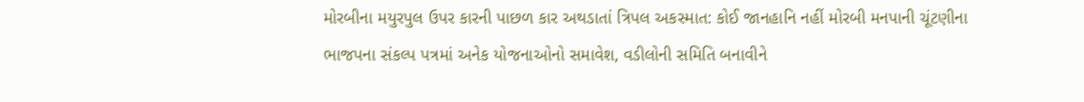મોરબીના મયુરપુલ ઉપર કારની પાછળ કાર અથડાતાં ત્રિપલ અકસ્માત: કોઈ જાનહાનિ નહીં મોરબી મનપાની ચૂંટણીના ભાજપના સંકલ્પ પત્રમાં અનેક યોજનાઓનો સમાવેશ, વડીલોની સમિતિ બનાવીને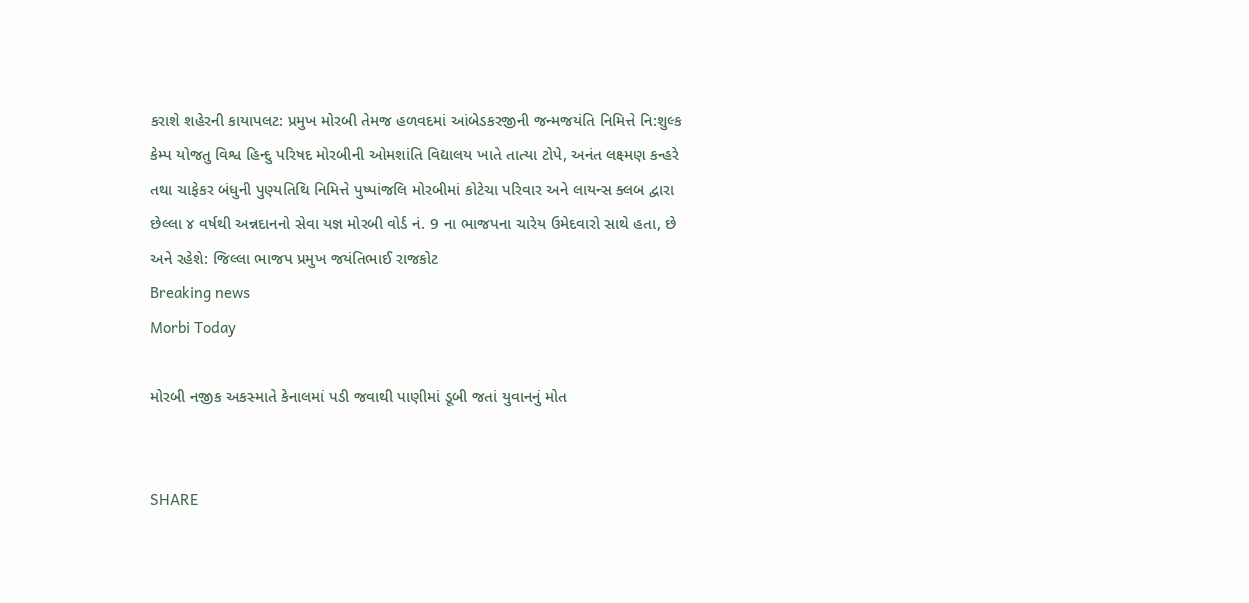કરાશે શહેરની કાયાપલટ: પ્રમુખ મોરબી તેમજ હળવદમાં આંબેડકરજીની જન્મજયંતિ નિમિત્તે નિ:શુલ્ક કેમ્પ યોજતુ વિશ્વ હિન્દુ પરિષદ મોરબીની ઓમશાંતિ વિદ્યાલય ખાતે તાત્યા ટોપે, અનંત લક્ષ્મણ કન્હરે તથા ચાફેકર બંધુની પુણ્યતિથિ નિમિત્તે પુષ્પાંજલિ મોરબીમાં કોટેચા પરિવાર અને લાયન્સ ક્લબ દ્વારા છેલ્લા ૪ વર્ષથી અન્નદાનનો સેવા યજ્ઞ મોરબી વોર્ડ નં. 9 ના ભાજપના ચારેય ઉમેદવારો સાથે હતા, છે અને રહેશે: જિલ્લા ભાજપ પ્રમુખ જયંતિભાઈ રાજકોટ
Breaking news
Morbi Today

મોરબી નજીક અકસ્માતે કેનાલમાં પડી જવાથી પાણીમાં ડૂબી જતાં યુવાનનું મોત


SHARE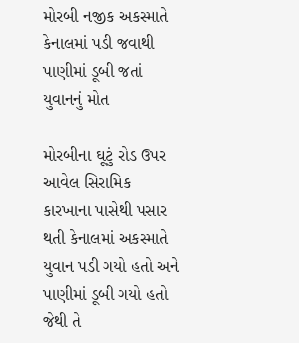મોરબી નજીક અકસ્માતે કેનાલમાં પડી જવાથી પાણીમાં ડૂબી જતાં યુવાનનું મોત

મોરબીના ઘૂટું રોડ ઉપર આવેલ સિરામિક કારખાના પાસેથી પસાર થતી કેનાલમાં અકસ્માતે યુવાન પડી ગયો હતો અને પાણીમાં ડૂબી ગયો હતો જેથી તે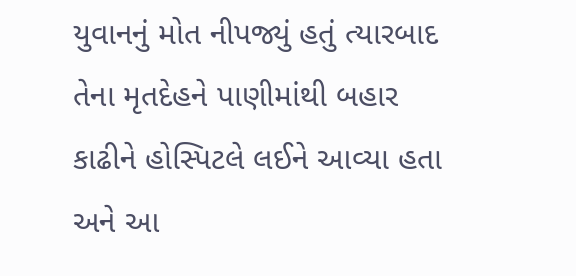યુવાનનું મોત નીપજ્યું હતું ત્યારબાદ તેના મૃતદેહને પાણીમાંથી બહાર કાઢીને હોસ્પિટલે લઈને આવ્યા હતા અને આ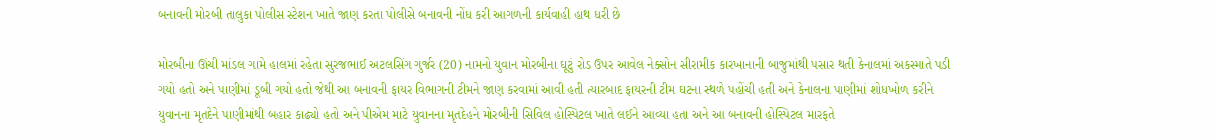બનાવની મોરબી તાલુકા પોલીસ સ્ટેશન ખાતે જાણ કરતા પોલીસે બનાવની નોંધ કરી આગળની કાર્યવાહી હાથ ધરી છે

મોરબીના ઊંચી માંડલ ગામે હાલમાં રહેતા સુરજભાઈ અટલસિંગ ગુર્જર (20) નામનો યુવાન મોરબીના ઘૂટું રોડ ઉપર આવેલ નેક્સોન સીરામીક કારખાનાની બાજુમાંથી પસાર થતી કેનાલમાં અકસ્માતે પડી ગયો હતો અને પાણીમાં ડૂબી ગયો હતો જેથી આ બનાવની ફાયર વિભાગની ટીમને જાણ કરવામાં આવી હતી ત્યારબાદ ફાયરની ટીમ ઘટના સ્થળે પહોંચી હતી અને કેનાલના પાણીમાં શોધખોળ કરીને યુવાનના મૃતદેને પાણીમાંથી બહાર કાઢ્યો હતો અને પીએમ માટે યુવાનના મૃતદેહને મોરબીની સિવિલ હોસ્પિટલ ખાતે લઈને આવ્યા હતા અને આ બનાવની હોસ્પિટલ મારફતે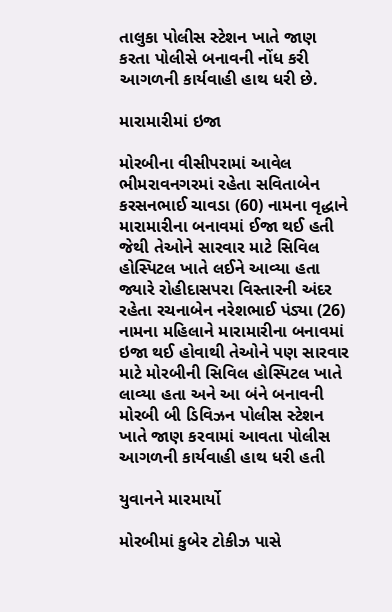તાલુકા પોલીસ સ્ટેશન ખાતે જાણ કરતા પોલીસે બનાવની નોંધ કરી આગળની કાર્યવાહી હાથ ધરી છે.

મારામારીમાં ઇજા

મોરબીના વીસીપરામાં આવેલ ભીમરાવનગરમાં રહેતા સવિતાબેન કરસનભાઈ ચાવડા (60) નામના વૃદ્ધાને મારામારીના બનાવમાં ઈજા થઈ હતી જેથી તેઓને સારવાર માટે સિવિલ હોસ્પિટલ ખાતે લઈને આવ્યા હતા જ્યારે રોહીદાસપરા વિસ્તારની અંદર રહેતા રચનાબેન નરેશભાઈ પંડ્યા (26) નામના મહિલાને મારામારીના બનાવમાં ઇજા થઈ હોવાથી તેઓને પણ સારવાર માટે મોરબીની સિવિલ હોસ્પિટલ ખાતે લાવ્યા હતા અને આ બંને બનાવની મોરબી બી ડિવિઝન પોલીસ સ્ટેશન ખાતે જાણ કરવામાં આવતા પોલીસ આગળની કાર્યવાહી હાથ ધરી હતી

યુવાનને મારમાર્યો

મોરબીમાં કુબેર ટોકીઝ પાસે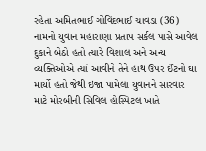રહેતા અમિતભાઈ ગોવિંદભાઈ ચાવડા (36) નામનો યુવાન મહારાણા પ્રતાપ સર્કલ પાસે આવેલ દુકાને બેઠો હતો ત્યારે વિશાલ અને અન્ય વ્યક્તિઓએ ત્યાં આવીને તેને હાથ ઉપર ઈંટનો ઘા માર્યો હતો જેથી ઇજા પામેલા યુવાનને સારવાર માટે મોરબીની સિવિલ હોસ્પિટલ ખાતે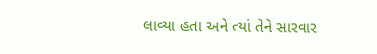લાવ્યા હતા અને ત્યાં તેને સારવાર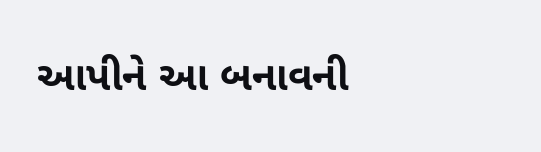આપીને આ બનાવની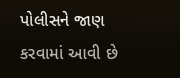પોલીસને જાણ કરવામાં આવી છે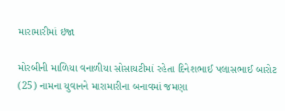મારામારીમાં ઇજા

મોરબીની માળિયા વનાળીયા સોસાયટીમાં રહેતા દિનેશભાઈ પલાસભાઈ બારોટ (25) નામના યુવાનને મારામારીના બનાવમાં જમણા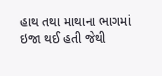હાથ તથા માથાના ભાગમાં ઇજા થઈ હતી જેથી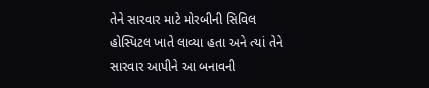તેને સારવાર માટે મોરબીની સિવિલ હોસ્પિટલ ખાતે લાવ્યા હતા અને ત્યાં તેને સારવાર આપીને આ બનાવની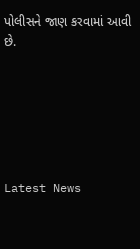પોલીસને જાણ કરવામાં આવી છે.






Latest News